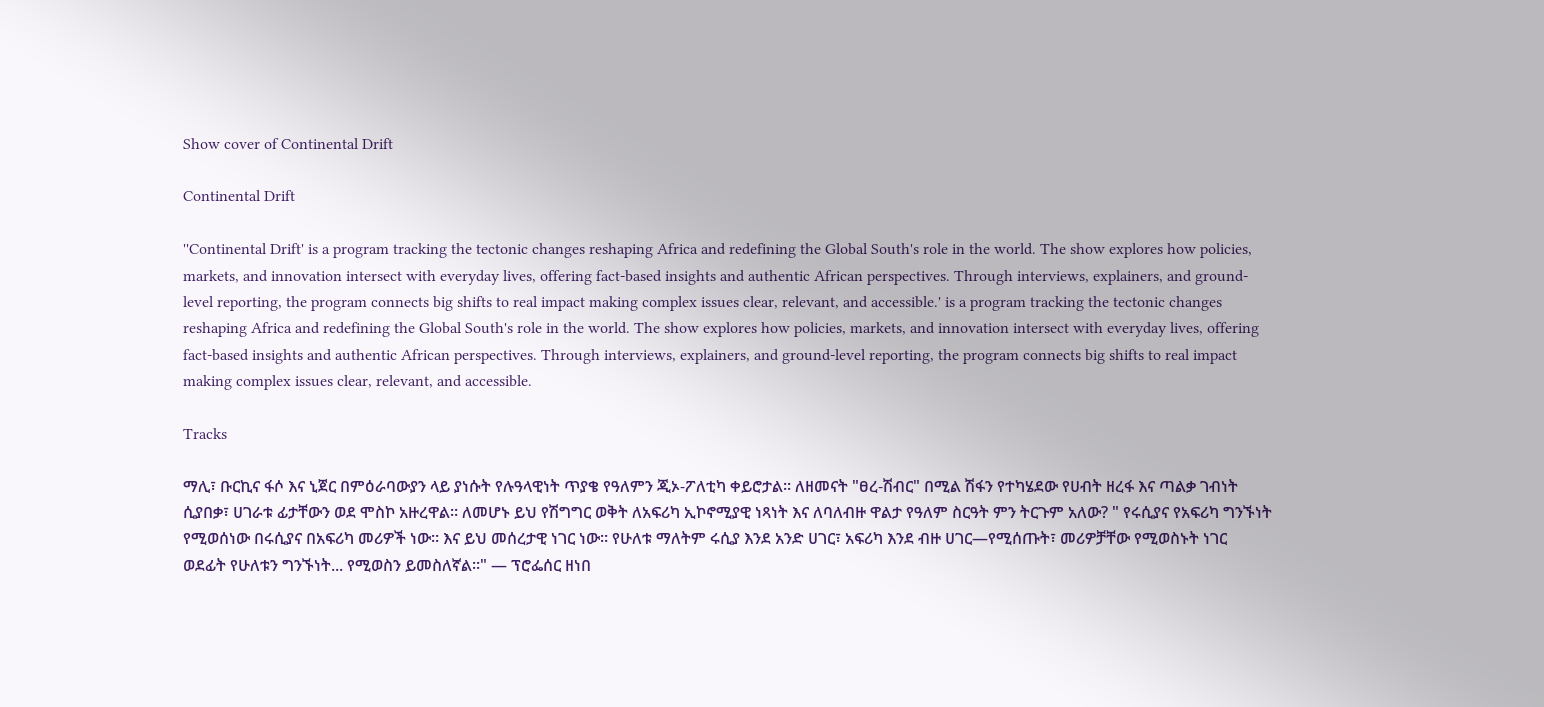Show cover of Continental Drift

Continental Drift

''Continental Drift' is a program tracking the tectonic changes reshaping Africa and redefining the Global South's role in the world. The show explores how policies, markets, and innovation intersect with everyday lives, offering fact-based insights and authentic African perspectives. Through interviews, explainers, and ground-level reporting, the program connects big shifts to real impact making complex issues clear, relevant, and accessible.' is a program tracking the tectonic changes reshaping Africa and redefining the Global South's role in the world. The show explores how policies, markets, and innovation intersect with everyday lives, offering fact-based insights and authentic African perspectives. Through interviews, explainers, and ground-level reporting, the program connects big shifts to real impact making complex issues clear, relevant, and accessible.

Tracks

ማሊ፣ ቡርኪና ፋሶ እና ኒጀር በምዕራባውያን ላይ ያነሱት የሉዓላዊነት ጥያቄ የዓለምን ጂኦ-ፖለቲካ ቀይሮታል። ለዘመናት "ፀረ-ሽብር" በሚል ሽፋን የተካሄደው የሀብት ዘረፋ እና ጣልቃ ገብነት ሲያበቃ፣ ሀገራቱ ፊታቸውን ወደ ሞስኮ አዙረዋል። ለመሆኑ ይህ የሽግግር ወቅት ለአፍሪካ ኢኮኖሚያዊ ነጻነት እና ለባለብዙ ዋልታ የዓለም ስርዓት ምን ትርጉም አለው? " የሩሲያና የአፍሪካ ግንኙነት የሚወሰነው በሩሲያና በአፍሪካ መሪዎች ነው። እና ይህ መሰረታዊ ነገር ነው። የሁለቱ ማለትም ሩሲያ እንደ አንድ ሀገር፣ አፍሪካ እንደ ብዙ ሀገር—የሚሰጡት፣ መሪዎቻቸው የሚወስኑት ነገር ወደፊት የሁለቱን ግንኙነት... የሚወስን ይመስለኛል።" — ፕሮፌሰር ዘነበ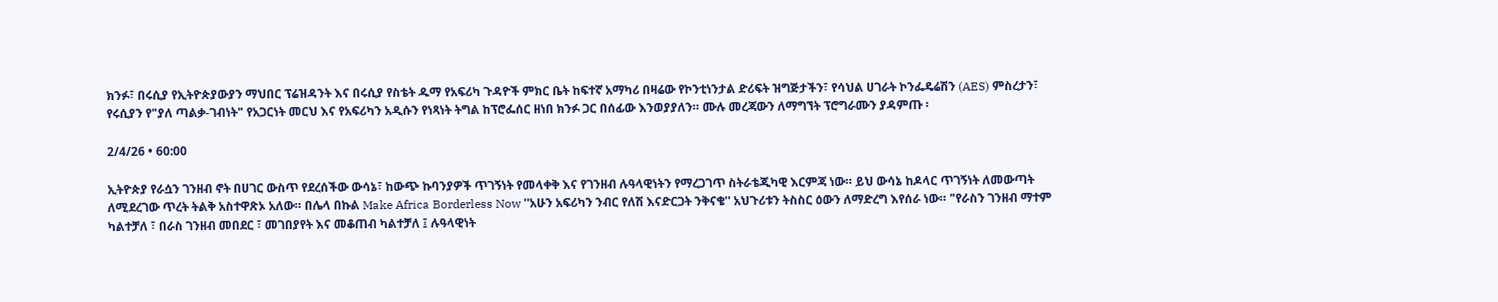ክንፉ፣ በሩሲያ የኢትዮጵያውያን ማህበር ፕሬዝዳንት እና በሩሲያ የስቴት ዱማ የአፍሪካ ጉዳዮች ምክር ቤት ከፍተኛ አማካሪ በዛሬው የኮንቲነንታል ድሪፍት ዝግጅታችን፣ የሳህል ሀገራት ኮንፌዴሬሽን (AES) ምስረታን፣ የሩሲያን የ"ያለ ጣልቃ-ገብነት" የአጋርነት መርህ እና የአፍሪካን አዲሱን የነጻነት ትግል ከፕሮፌሰር ዘነበ ክንፉ ጋር በሰፊው እንወያያለን። ሙሉ መረጃውን ለማግኘት ፕሮግራሙን ያዳምጡ ፡

2/4/26 • 60:00

ኢትዮጵያ የራሷን ገንዘብ ኖት በሀገር ውስጥ የደረሰችው ውሳኔ፣ ከውጭ ኩባንያዎች ጥገኝነት የመላቀቅ እና የገንዘብ ሉዓላዊነትን የማረጋገጥ ስትራቴጂካዊ እርምጃ ነው። ይህ ውሳኔ ከዶላር ጥገኝነት ለመውጣት ለሚደረገው ጥረት ትልቅ አስተዋጽኦ አለው። በሌላ በኩል Make Africa Borderless Now ''አሁን አፍሪካን ንብር የለሽ እናድርጋት ንቅናቄ'' አህጉሪቱን ትስስር ዕውን ለማድረግ እየሰራ ነው። "የራስን ገንዘብ ማተም ካልተቻለ ፣ በራስ ገንዘብ መበደር ፣ መገበያየት እና መቆጠብ ካልተቻለ ፤ ሉዓላዊነት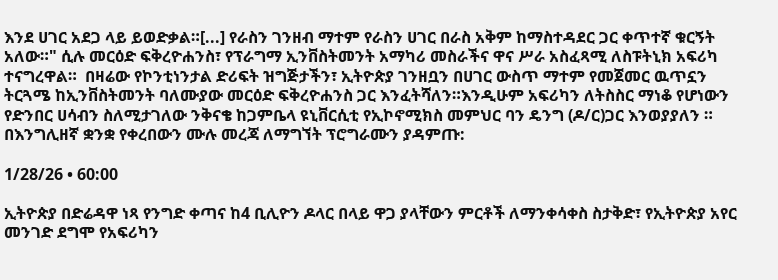እንደ ሀገር አደጋ ላይ ይወድቃል።[...] የራስን ገንዘብ ማተም የራስን ሀገር በራስ አቅም ከማስተዳደር ጋር ቀጥተኛ ቁርኝት አለው።" ሲሉ መርዕድ ፍቅረዮሐንስ፣ የፕራግማ ኢንቨስትመንት አማካሪ መስራችና ዋና ሥራ አስፈጻሚ ለስፑትኒክ አፍሪካ ተናግረዋል።  በዛሬው የኮንቲነንታል ድሪፍት ዝግጅታችን፣ ኢትዮጵያ ገንዘቧን በሀገር ውስጥ ማተም የመጀመር ዉጥኗን ትርጓሜ ከኢንቨስትመንት ባለሙያው መርዕድ ፍቅረዮሐንስ ጋር እንፈትሻለን።እንዲሁም አፍሪካን ለትስስር ማነቆ የሆነውን የድንበር ሀሳብን ስለሚታገለው ንቅናቄ ከጋምቤላ ዩኒቨርሲቲ የኢኮኖሚክስ መምህር ባን ዴንግ (ዶ/ር)ጋር እንወያያለን ። በእንግሊዘኛ ቋንቋ የቀረበውን ሙሉ መረጃ ለማግኘት ፕሮግራሙን ያዳምጡ:

1/28/26 • 60:00

ኢትዮጵያ በድሬዳዋ ነጻ የንግድ ቀጣና ከ4 ቢሊዮን ዶላር በላይ ዋጋ ያላቸውን ምርቶች ለማንቀሳቀስ ስታቅድ፣ የኢትዮጵያ አየር መንገድ ደግሞ የአፍሪካን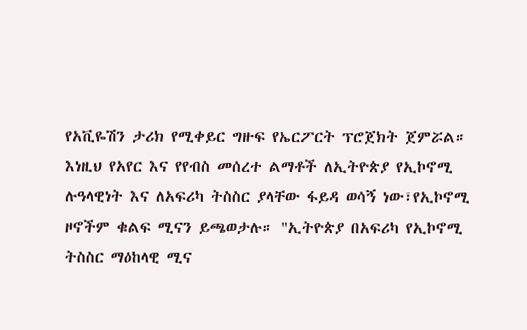የአቪዬሽን ታሪክ የሚቀይር ግዙፍ የኤርፖርት ፕሮጀክት ጀምሯል። እነዚህ የአየር እና የየብስ መሰረተ ልማቶች ለኢትዮጵያ የኢኮኖሚ ሉዓላዊነት እና ለአፍሪካ ትስስር ያላቸው ፋይዳ ወሳኝ ነው፣የኢኮኖሚ ዞኖችም ቁልፍ ሚናን ይጫወታሉ። "ኢትዮጵያ በአፍሪካ የኢኮኖሚ ትስስር ማዕከላዊ ሚና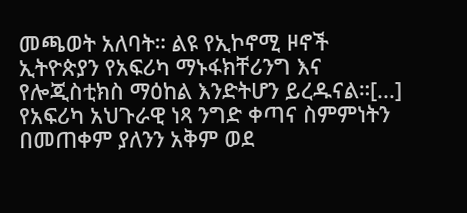መጫወት አለባት። ልዩ የኢኮኖሚ ዞኖች ኢትዮጵያን የአፍሪካ ማኑፋክቸሪንግ እና የሎጂስቲክስ ማዕከል እንድትሆን ይረዱናል።[...] የአፍሪካ አህጉራዊ ነጻ ንግድ ቀጣና ስምምነትን በመጠቀም ያለንን አቅም ወደ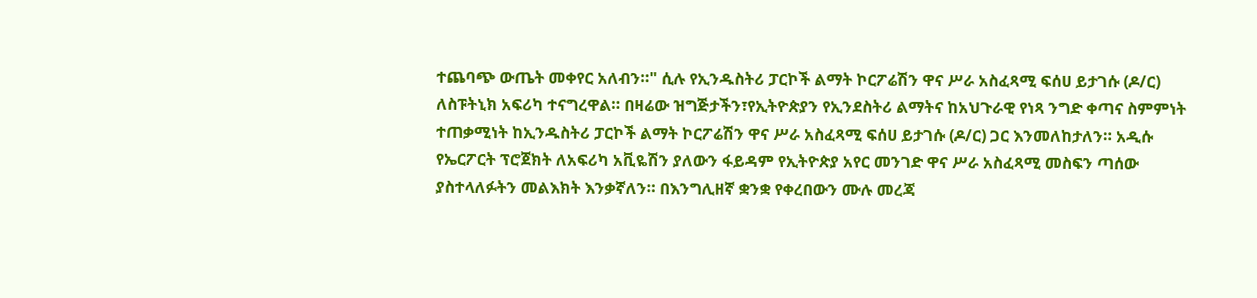ተጨባጭ ውጤት መቀየር አለብን።" ሲሉ የኢንዱስትሪ ፓርኮች ልማት ኮርፖሬሽን ዋና ሥራ አስፈጻሚ ፍሰሀ ይታገሱ (ዶ/ር) ለስፑትኒክ አፍሪካ ተናግረዋል። በዛሬው ዝግጅታችን፣የኢትዮጵያን የኢንደስትሪ ልማትና ከአህጉራዊ የነጻ ንግድ ቀጣና ስምምነት ተጠቃሚነት ከኢንዱስትሪ ፓርኮች ልማት ኮርፖሬሽን ዋና ሥራ አስፈጻሚ ፍሰሀ ይታገሱ (ዶ/ር) ጋር እንመለከታለን። አዲሱ የኤርፖርት ፕሮጀክት ለአፍሪካ አቪዬሽን ያለውን ፋይዳም የኢትዮጵያ አየር መንገድ ዋና ሥራ አስፈጻሚ መስፍን ጣሰው ያስተላለፉትን መልእክት እንቃኛለን። በእንግሊዘኛ ቋንቋ የቀረበውን ሙሉ መረጃ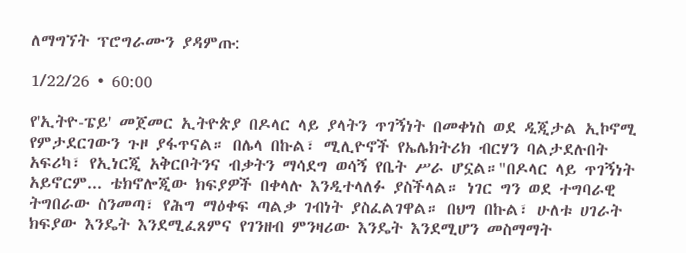ለማግኘት ፕሮግራሙን ያዳምጡ:

1/22/26 • 60:00

የ'ኢትዮ-ፔይ' መጀመር ኢትዮጵያ በዶላር ላይ ያላትን ጥገኝነት በመቀነስ ወደ ዲጂታል ኢኮኖሚ የምታደርገውን ጉዞ ያፋጥናል። በሌላ በኩል፣ ሚሊዮኖች የኤሌክትሪክ ብርሃን ባልታደሉበት አፍሪካ፣ የኢነርጂ አቅርቦትንና ብቃትን ማሳደግ ወሳኝ የቤት ሥራ ሆኗል።"በዶላር ላይ ጥገኝነት አይኖርም... ቴክኖሎጂው ክፍያዎች በቀላሉ እንዲተላለፉ ያስችላል። ነገር ግን ወደ ተግባራዊ ትግበራው ስንመጣ፣ የሕግ ማዕቀፍ ጣልቃ ገብነት ያስፈልገዋል። በህግ በኩል፣ ሁለቱ ሀገራት ክፍያው እንዴት እንደሚፈጸምና የገንዘብ ምንዛሪው እንዴት እንደሚሆን መስማማት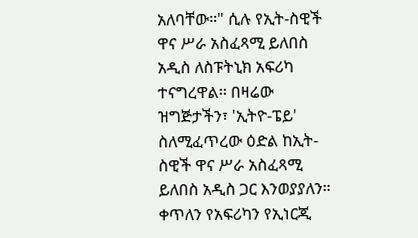አለባቸው።" ሲሉ የኢት-ስዊች ዋና ሥራ አስፈጻሚ ይለበስ አዲስ ለስፑትኒክ አፍሪካ ተናግረዋል፡፡ በዛሬው ዝግጅታችን፣ 'ኢትዮ-ፔይ' ስለሚፈጥረው ዕድል ከኢት-ስዊች ዋና ሥራ አስፈጻሚ ይለበስ አዲስ ጋር እንወያያለን። ቀጥለን የአፍሪካን የኢነርጂ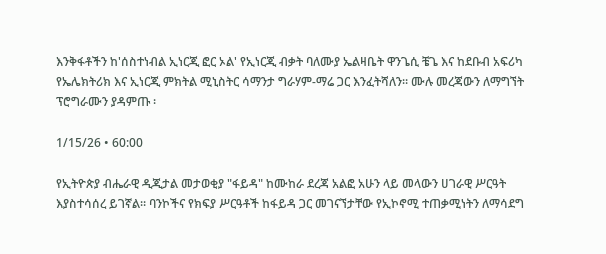እንቅፋቶችን ከ'ሰስተነብል ኢነርጂ ፎር ኦል' የኢነርጂ ብቃት ባለሙያ ኤልዛቤት ዋንጌሲ ቼጌ እና ከደቡብ አፍሪካ የኤሌክትሪክ እና ኢነርጂ ምክትል ሚኒስትር ሳማንታ ግራሃም-ማሬ ጋር እንፈትሻለን። ሙሉ መረጃውን ለማግኘት ፕሮግራሙን ያዳምጡ ፡

1/15/26 • 60:00

የኢትዮጵያ ብሔራዊ ዲጂታል መታወቂያ "ፋይዳ" ከሙከራ ደረጃ አልፎ አሁን ላይ መላውን ሀገራዊ ሥርዓት እያስተሳሰረ ይገኛል። ባንኮችና የክፍያ ሥርዓቶች ከፋይዳ ጋር መገናኘታቸው የኢኮኖሚ ተጠቃሚነትን ለማሳደግ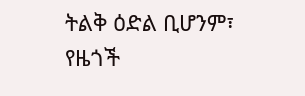ትልቅ ዕድል ቢሆንም፣ የዜጎች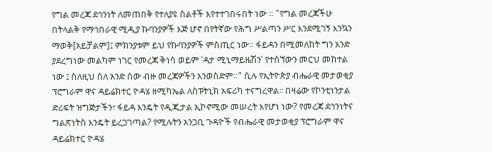የግል መረጃ ደኅንነት ለመጠበቅ የተለያዩ ስልቶች እየተተገበሩበት ነው ። "የግል መረጃችሁ በትላልቅ የማኅበራዊ ሚዲያ ኩባንያዎች እጅ ሆኖ በየትኛው የሕግ ሥልጣን ሥር እንደሚገኝ እንኳን ማወቅ[አይቻልም]፤ ምክንያቱም ይህ የኩባንያዎች ምስጢር ነው። ፋይዳን በሚመለከት ግን አንድ ያደረግነው መልካም ነገር የመረጃ ቅነሳ ወይም 'ዳታ ሚኒማይዜሽን' የተሰኘውን መርህ መከተል ነው ፤ ስለዚህ ስለ አንድ ሰው ብዙ መረጃዎችን አንወስድም።" ሲሉ የኢትዮጵያ ብሔራዊ መታወቂያ ፕሮግራም ዋና ዳይሬክተር ዮዳሄ ዘሚካኤል ለስፑትኒክ አፍሪካ ተናግረዋል፡፡ በዛሬው የኮንቲነንታል ድሪፍት ዝግጅታችን፣ ፋይዳ እንዴት የዲጂታል ኢኮኖሚው መሠረት እየሆነ ነው? የመረጃ ደኅንነትና ግልጽነትስ እንዴት ይረጋገጣል? የሚሉትን አንጋቢ ጉዳዮች የብሔራዊ መታወቂያ ፕሮግራም ዋና ዳይሬክተር ዮዳሄ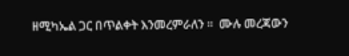ዘሚካኤል ጋር በጥልቀት እንመረምራለን ።  ሙሉ መረጃውን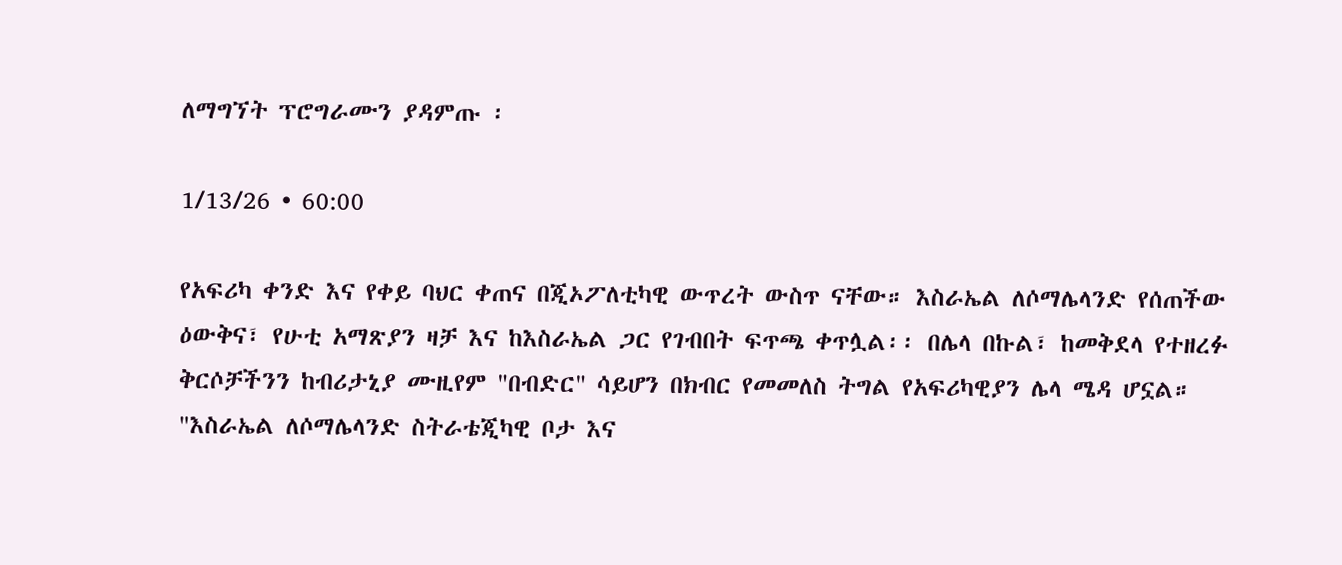ለማግኘት ፕሮግራሙን ያዳምጡ ፡

1/13/26 • 60:00

የአፍሪካ ቀንድ እና የቀይ ባህር ቀጠና በጂኦፖለቲካዊ ውጥረት ውስጥ ናቸው። እስራኤል ለሶማሌላንድ የሰጠችው ዕውቅና፣ የሁቲ አማጽያን ዛቻ እና ከእስራኤል ጋር የገብበት ፍጥጫ ቀጥሏል፡፡ በሌላ በኩል፣ ከመቅደላ የተዘረፉ ቅርሶቻችንን ከብሪታኒያ ሙዚየም "በብድር" ሳይሆን በክብር የመመለስ ትግል የአፍሪካዊያን ሌላ ሜዳ ሆኗል። "እስራኤል ለሶማሌላንድ ስትራቴጂካዊ ቦታ እና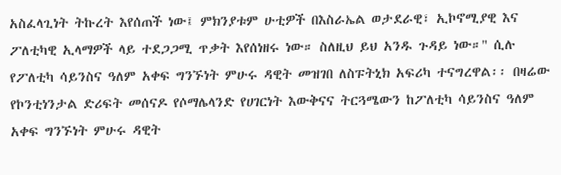አስፈላጊነት ትኩረት እየሰጠች ነው፤ ምክንያቱም ሁቲዎች በእስራኤል ወታደራዊ፣ ኢኮኖሚያዊ እና ፖለቲካዊ ኢላማዎች ላይ ተደጋጋሚ ጥቃት እየሰነዘሩ ነው። ስለዚህ ይህ አንዱ ጉዳይ ነው።" ሲሉ የፖለቲካ ሳይንስና ዓለም አቀፍ ግንኙነት ምሁሩ ዳዊት መዝገበ ለስፑትኒክ አፍሪካ ተናግረዋል፡፡ በዛሬው የኮንቲነንታል ድሪፍት መሰናዶ የሶማሌላንድ የሀገርነት እውቅናና ትርጓሜውን ከፖለቲካ ሳይንስና ዓለም አቀፍ ግንኙነት ምሁሩ ዳዊት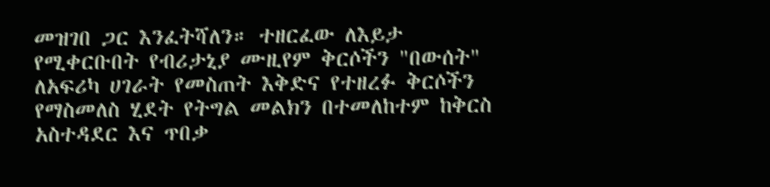መዝገበ ጋር እንፈትሻለን። ተዘርፈው ለእይታ የሚቀርቡበት የብሪታኒያ ሙዚየም ቅርሶችን "በውሰት" ለአፍሪካ ሀገራት የመስጠት እቅድና የተዘረፉ ቅርሶችን የማስመለስ ሂደት የትግል መልክን በተመለከተም ከቅርስ አስተዳደር እና ጥበቃ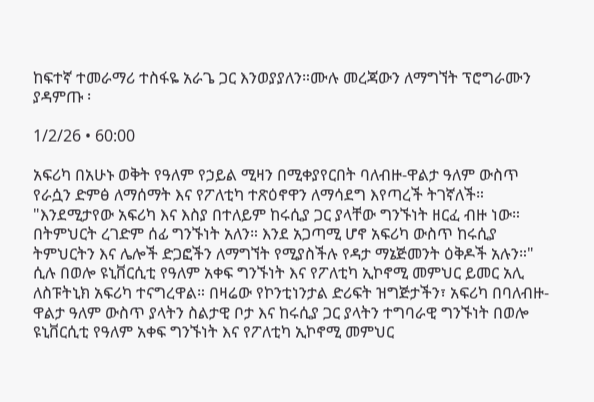ከፍተኛ ተመራማሪ ተስፋዬ አራጌ ጋር እንወያያለን።ሙሉ መረጃውን ለማግኘት ፕሮግራሙን ያዳምጡ ፡

1/2/26 • 60:00

አፍሪካ በአሁኑ ወቅት የዓለም የኃይል ሚዛን በሚቀያየርበት ባለብዙ-ዋልታ ዓለም ውስጥ የራሷን ድምፅ ለማሰማት እና የፖለቲካ ተጽዕኖዋን ለማሳደግ እየጣረች ትገኛለች። "እንደሚታየው አፍሪካ እና እስያ በተለይም ከሩሲያ ጋር ያላቸው ግንኙነት ዘርፈ ብዙ ነው። በትምህርት ረገድም ሰፊ ግንኙነት አለን። እንደ አጋጣሚ ሆኖ አፍሪካ ውስጥ ከሩሲያ ትምህርትን እና ሌሎች ድጋፎችን ለማግኘት የሚያስችሉ የዳታ ማኔጅመንት ዕቅዶች አሉን።" ሲሉ በወሎ ዩኒቨርሲቲ የዓለም አቀፍ ግንኙነት እና የፖለቲካ ኢኮኖሚ መምህር ይመር አሊ ለስፑትኒክ አፍሪካ ተናግረዋል። በዛሬው የኮንቲነንታል ድሪፍት ዝግጅታችን፣ አፍሪካ በባለብዙ-ዋልታ ዓለም ውስጥ ያላትን ስልታዊ ቦታ እና ከሩሲያ ጋር ያላትን ተግባራዊ ግንኙነት በወሎ ዩኒቨርሲቲ የዓለም አቀፍ ግንኙነት እና የፖለቲካ ኢኮኖሚ መምህር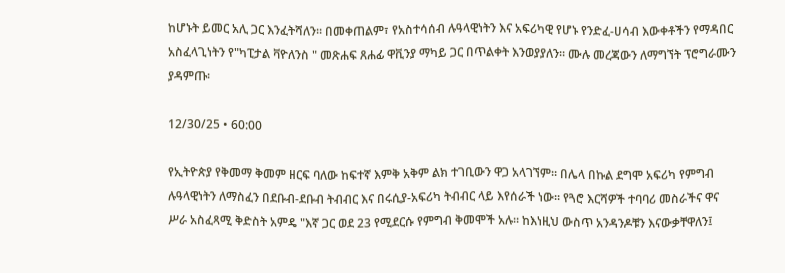ከሆኑት ይመር አሊ ጋር እንፈትሻለን። በመቀጠልም፣ የአስተሳሰብ ሉዓላዊነትን እና አፍሪካዊ የሆኑ የንድፈ-ሀሳብ እውቀቶችን የማዳበር አስፈላጊነትን የ"ካፒታል ቫዮለንስ " መጽሐፍ ጸሐፊ ዋቪንያ ማካይ ጋር በጥልቀት እንወያያለን። ሙሉ መረጃውን ለማግኘት ፕሮግራሙን ያዳምጡ፡

12/30/25 • 60:00

የኢትዮጵያ የቅመማ ቅመም ዘርፍ ባለው ከፍተኛ እምቅ አቅም ልክ ተገቢውን ዋጋ አላገኘም። በሌላ በኩል ደግሞ አፍሪካ የምግብ ሉዓላዊነትን ለማስፈን በደቡብ-ደቡብ ትብብር እና በሩሲያ-አፍሪካ ትብብር ላይ እየሰራች ነው። የጓሮ እርሻዎች ተባባሪ መስራችና ዋና ሥራ አስፈጻሚ ቅድስት አምዴ "እኛ ጋር ወደ 23 የሚደርሱ የምግብ ቅመሞች አሉ። ከእነዚህ ውስጥ አንዳንዶቹን እናውቃቸዋለን፤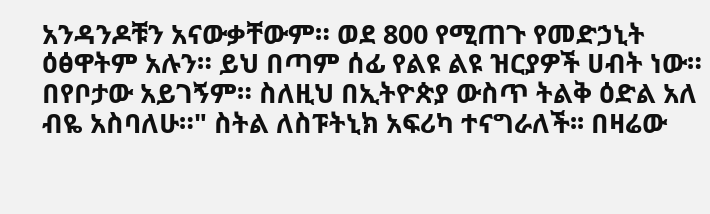አንዳንዶቹን አናውቃቸውም። ወደ 800 የሚጠጉ የመድኃኒት ዕፅዋትም አሉን። ይህ በጣም ሰፊ የልዩ ልዩ ዝርያዎች ሀብት ነው። በየቦታው አይገኝም። ስለዚህ በኢትዮጵያ ውስጥ ትልቅ ዕድል አለ ብዬ አስባለሁ።" ስትል ለስፑትኒክ አፍሪካ ተናግራለች፡፡ በዛሬው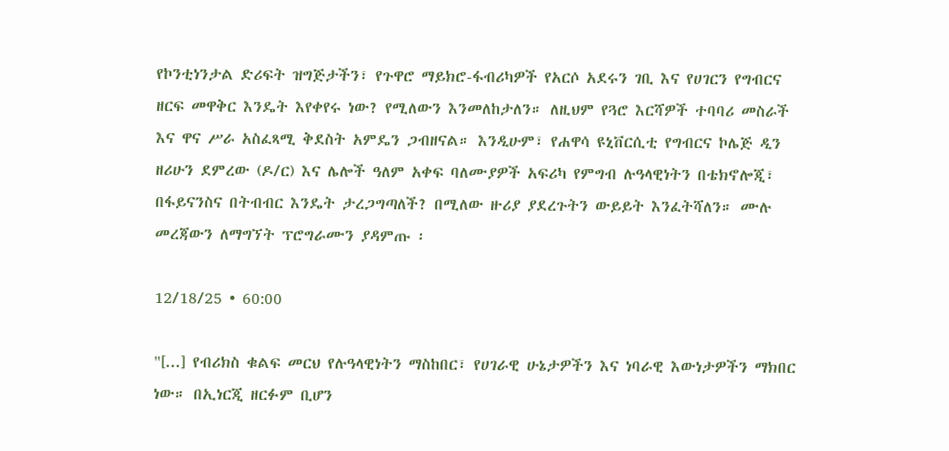የኮንቲነንታል ድሪፍት ዝግጅታችን፣ የጉዋሮ ማይክሮ-ፋብሪካዎች የአርሶ አደሩን ገቢ እና የሀገርን የግብርና ዘርፍ መዋቅር እንዴት እየቀየሩ ነው? የሚለውን እንመለከታለን። ለዚህም የጓሮ እርሻዎች ተባባሪ መስራች እና ዋና ሥራ አስፈጻሚ ቅደስት አምዴን ጋብዘናል። እንዲሁም፣ የሐዋሳ ዩኒቨርሲቲ የግብርና ኮሌጅ ዲን ዘሪሁን ደምረው (ዶ/ር) እና ሌሎች ዓለም አቀፍ ባለሙያዎች አፍሪካ የምግብ ሉዓላዊነትን በቴክኖሎጂ፣ በፋይናንስና በትብብር እንዴት ታረጋግጣለች? በሚለው ዙሪያ ያደረጉትን ውይይት እንፈትሻለን። ሙሉ መረጃውን ለማግኘት ፕሮግራሙን ያዳምጡ ፡

12/18/25 • 60:00

"[...] የብሪክስ ቁልፍ መርህ የሉዓላዊነትን ማስከበር፣ የሀገራዊ ሁኔታዎችን እና ነባራዊ እውነታዎችን ማክበር ነው። በኢነርጂ ዘርፉም ቢሆን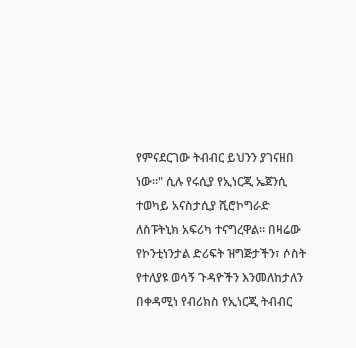የምናደርገው ትብብር ይህንን ያገናዘበ ነው።" ሲሉ የሩሲያ የኢነርጂ ኤጀንሲ ተወካይ አናስታሲያ ሺሮኮግራድ ለስፑትኒክ አፍሪካ ተናግረዋል። በዛሬው የኮንቲነንታል ድሪፍት ዝግጅታችን፣ ሶስት የተለያዩ ወሳኝ ጉዳዮችን እንመለከታለን በቀዳሚነ የብሪክስ የኢነርጂ ትብብር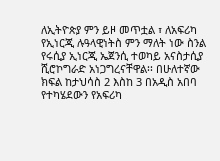ለኢትዮጵያ ምን ይዞ መጥቷል ፣ ለአፍሪካ የኢነርጂ ሉዓላዊነትስ ምን ማለት ነው ስንል የሩሲያ ኢነርጂ ኤጀንሲ ተወካይ አናስታሲያ ሺሮኮግራድ አነጋግረናቸዋል፡፡ በሁለተኛው ክፍል ከታህሳስ 2 እስከ 3 በአዲስ አበባ የተካሄደውን የአፍሪካ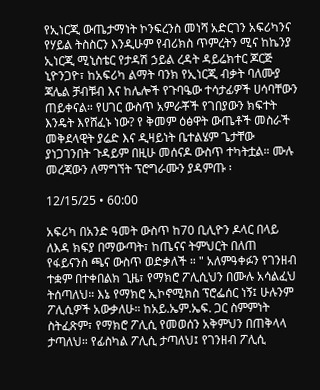የኢነርጂ ውጤታማነት ኮንፍረንስ መነሻ አድርገን አፍሪካንና የሃይል ትስስርን እንዲሁም የብሪክስ ጥምረትን ሚና ከኬንያ ኢነርጂ ሚኒስቴር የታዳሽ ኃይል ረዳት ዳይሬክተር ጆርጅ ኒዮንጋዮ፣ ከአፍሪካ ልማት ባንክ የኢነርጂ ብቃት ባለሙያ ጃሌል ቻብቹብ እና ከሌሎች የጉባዔው ተሳታፊዎች ሀሳባቸውን ጠይቀናል። የሀገር ውስጥ አምራቾች የገበያውን ክፍተት እንዴት እየሸፈኑ ነው? የ ቅመም ዕፅዋት ውጤቶች መስራች መቅደላዊት ያሬድ እና ዲዛይነት ቤተልሄም ጌታቸው ያነጋገንበት ጉዳይም በዚሁ መሰናዶ ውስጥ ተካትቷል። ሙሉ መረጃውን ለማግኘት ፕሮግራሙን ያዳምጡ ፡

12/15/25 • 60:00

አፍሪካ በአንድ ዓመት ውስጥ ከ70 ቢሊዮን ዶላር በላይ ለእዳ ክፍያ በማውጣት፣ ከጤናና ትምህርት በለጠ የፋይናንስ ጫና ውስጥ ወድቃለች ። " አለምዓቀፉን የገንዘብ ተቋም በተቀበልክ ጊዜ፣ የማክሮ ፖሊሲህን በሙሉ አሳልፈህ ትሰጣለህ። እኔ የማክሮ ኢኮኖሚክስ ፕሮፌሰር ነኝ፤ ሁሉንም ፖሊሲዎች አውቃለሁ። ከአይ.ኤም.ኤፍ. ጋር ስምምነት ስትፈጽም፣ የማክሮ ፖሊሲ የመወሰን አቅምህን በጠቅላላ ታጣለህ። የፊስካል ፖሊሲ ታጣለህ፤ የገንዘብ ፖሊሲ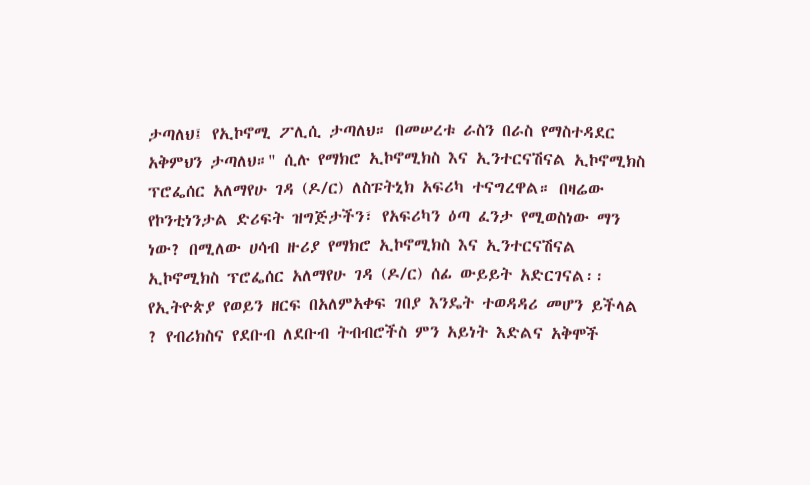ታጣለህ፤ የኢኮኖሚ ፖሊሲ ታጣለህ። በመሠረቱ ራስን በራስ የማስተዳደር አቅምህን ታጣለህ።" ሲሉ የማክሮ ኢኮኖሚክስ እና ኢንተርናሽናል ኢኮኖሚክስ ፕሮፌሰር አለማየሁ ገዳ (ዶ/ር) ለስፑትኒክ አፍሪካ ተናግረዋል። በዛሬው የኮንቲነንታል ድሪፍት ዝግጅታችን፣ የአፍሪካን ዕጣ ፈንታ የሚወስነው ማን ነው? በሚለው ሀሳብ ዙሪያ የማክሮ ኢኮኖሚክስ እና ኢንተርናሽናል ኢኮኖሚክስ ፕሮፌሰር አለማየሁ ገዳ (ዶ/ር) ሰፊ ውይይት አድርገናል፡፡ የኢትዮጵያ የወይን ዘርፍ በአለምአቀፍ ገበያ እንዴት ተወዳዳሪ መሆን ይችላል ? የብሪክስና የደቡብ ለደቡብ ትብብሮችስ ምን አይነት እድልና አቅሞች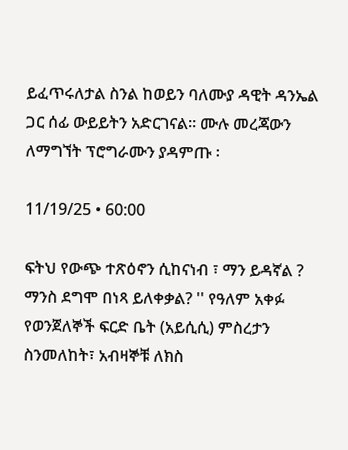ይፈጥሩለታል ስንል ከወይን ባለሙያ ዳዊት ዳንኤል ጋር ሰፊ ውይይትን አድርገናል። ሙሉ መረጃውን ለማግኘት ፕሮግራሙን ያዳምጡ ፡

11/19/25 • 60:00

ፍትህ የውጭ ተጽዕኖን ሲከናነብ ፣ ማን ይዳኛል ? ማንስ ደግሞ በነጻ ይለቀቃል? '' የዓለም አቀፉ የወንጀለኞች ፍርድ ቤት (አይሲሲ) ምስረታን ስንመለከት፣ አብዛኞቹ ለክስ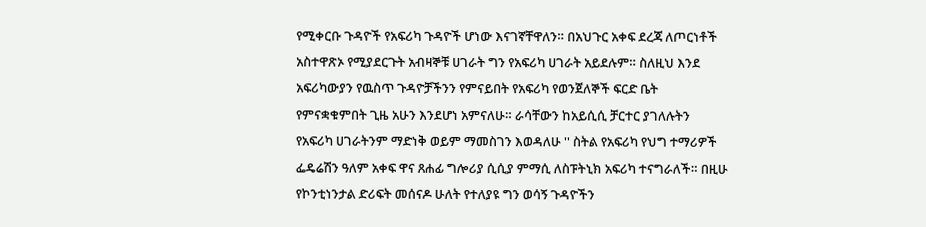የሚቀርቡ ጉዳዮች የአፍሪካ ጉዳዮች ሆነው እናገኛቸዋለን። በአህጉር አቀፍ ደረጃ ለጦርነቶች አስተዋጽኦ የሚያደርጉት አብዛኞቹ ሀገራት ግን የአፍሪካ ሀገራት አይደሉም። ስለዚህ እንደ አፍሪካውያን የዉስጥ ጉዳዮቻችንን የምናይበት የአፍሪካ የወንጀለኞች ፍርድ ቤት የምናቋቁምበት ጊዜ አሁን እንደሆነ አምናለሁ። ራሳቸውን ከአይሲሲ ቻርተር ያገለሉትን የአፍሪካ ሀገራትንም ማድነቅ ወይም ማመስገን እወዳለሁ '' ስትል የአፍሪካ የህግ ተማሪዎች ፌዴሬሽን ዓለም አቀፍ ዋና ጸሐፊ ግሎሪያ ሲሲያ ምማሲ ለስፑትኒክ አፍሪካ ተናግራለች። በዚሁ የኮንቲነንታል ድሪፍት መሰናዶ ሁለት የተለያዩ ግን ወሳኝ ጉዳዮችን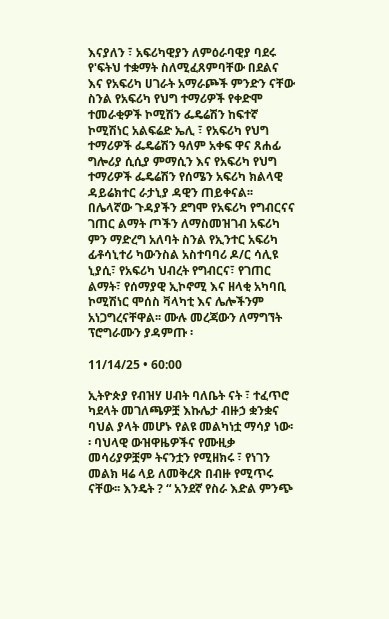እናያለን ፣ አፍሪካዊያን ለምዕራባዊያ ባደሩ የ'ፍትህ ተቋማት ስለሚፈጸምባቸው በደልና እና የአፍሪካ ሀገራት አማራጮች ምንድን ናቸው ስንል የአፍሪካ የህግ ተማሪዎች የቀድሞ ተመራቂዎች ኮሚሽን ፌዴሬሽን ከፍተኛ ኮሚሽነር አልፍሬድ ኤሊ ፣ የአፍሪካ የህግ ተማሪዎች ፌዴሬሽን ዓለም አቀፍ ዋና ጸሐፊ ግሎሪያ ሲሲያ ምማሲን እና የአፍሪካ የህግ ተማሪዎች ፌዴሬሽን የሰሜን አፍሪካ ክልላዊ ዳይሬክተር ራታኒያ ዳዊን ጠይቀናል፡፡ በሌላኛው ጉዳያችን ደግሞ የአፍሪካ የግብርናና ገጠር ልማት ጦችን ለማስመዝገብ አፍሪካ ምን ማድረግ አለባት ስንል የኢንተር አፍሪካ ፊቶሳኒተሪ ካውንስል አስተባባሪ ዶ/ር ሳሊዩ ኒያሲ፣ የአፍሪካ ህብረት የግብርና፣ የገጠር ልማት፣ የሰማያዊ ኢኮኖሚ እና ዘላቂ አካባቢ ኮሚሽነር ሞሰስ ቫላካቲ እና ሌሎችንም አነጋግረናቸዋል፡፡ ሙሉ መረጃውን ለማግኘት ፕሮግራሙን ያዳምጡ ፡

11/14/25 • 60:00

ኢትዮጵያ የብዝሃ ሀብት ባለቤት ናት ፣ ተፈጥሮ ካደላት መገለጫዎቿ እኩሌታ ብዙኃ ቋንቋና ባህል ያላት መሆኑ የልዩ መልካነቷ ማሳያ ነው፡፡ ባህላዊ ውዝዋዜዎችና የሙዚቃ መሳሪያዎቿም ትናንቷን የሚዘክሩ ፣ የነገን መልክ ዛሬ ላይ ለመቅረጽ በብዙ የሚጥሩ ናቸው፡፡ እንዴት ? “ አንደኛ የስራ እድል ምንጭ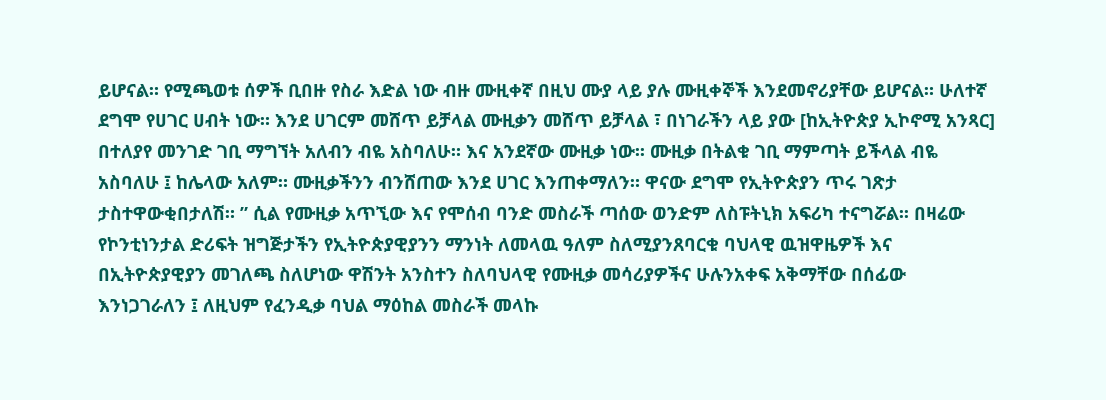ይሆናል። የሚጫወቱ ሰዎች ቢበዙ የስራ እድል ነው ብዙ ሙዚቀኛ በዚህ ሙያ ላይ ያሉ ሙዚቀኞች እንደመኖሪያቸው ይሆናል። ሁለተኛ ደግሞ የሀገር ሀብት ነው። እንደ ሀገርም መሸጥ ይቻላል ሙዚቃን መሸጥ ይቻላል ፣ በነገራችን ላይ ያው [ከኢትዮጵያ ኢኮኖሚ አንጻር] በተለያየ መንገድ ገቢ ማግኘት አለብን ብዬ አስባለሁ። እና አንደኛው ሙዚቃ ነው፡፡ ሙዚቃ በትልቁ ገቢ ማምጣት ይችላል ብዬ አስባለሁ ፤ ከሌላው አለም። ሙዚቃችንን ብንሸጠው እንደ ሀገር እንጠቀማለን። ዋናው ደግሞ የኢትዮጵያን ጥሩ ገጽታ ታስተዋውቂበታለሽ። ” ሲል የሙዚቃ አጥኚው እና የሞሰብ ባንድ መስራች ጣሰው ወንድም ለስፑትኒክ አፍሪካ ተናግሯል፡፡ በዛሬው የኮንቲነንታል ድሪፍት ዝግጅታችን የኢትዮጵያዊያንን ማንነት ለመላዉ ዓለም ስለሚያንጸባርቁ ባህላዊ ዉዝዋዜዎች እና በኢትዮጵያዊያን መገለጫ ስለሆነው ዋሽንት አንስተን ስለባህላዊ የሙዚቃ መሳሪያዎችና ሁሉንአቀፍ አቅማቸው በሰፊው እንነጋገራለን ፤ ለዚህም የፈንዲቃ ባህል ማዕከል መስራች መላኩ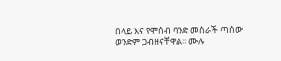በላይ እና የሞሰብ ባንድ መስራች ጣሰው ወንድም ጋብዘናቸዋል፡፡ ሙሉ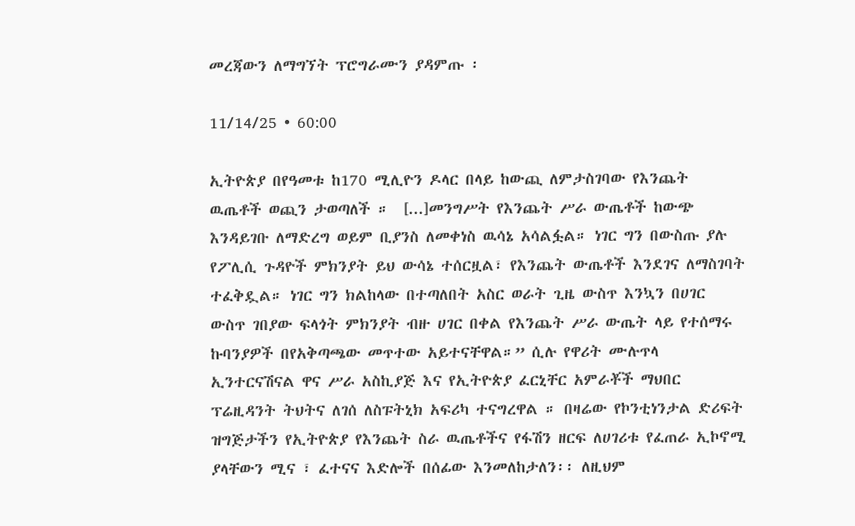መረጃውን ለማግኘት ፕሮግራሙን ያዳምጡ ፡

11/14/25 • 60:00

ኢትዮጵያ በየዓመቱ ከ170 ሚሊዮን ዶላር በላይ ከውጪ ለምታስገባው የእንጨት ዉጤቶች ወጪን ታወጣለች ።  [...]መንግሥት የእንጨት ሥራ ውጤቶች ከውጭ እንዳይገቡ ለማድረግ ወይም ቢያንስ ለመቀነስ ዉሳኔ አሳልፏል። ነገር ግን በውስጡ ያሉ የፖሊሲ ጉዳዮች ምክንያት ይህ ውሳኔ ተሰርዟል፣ የእንጨት ውጤቶች እንደገና ለማስገባት ተፈቅዷል። ነገር ግን ክልከላው በተጣለበት አስር ወራት ጊዜ ውስጥ እንኳን በሀገር ውስጥ ገበያው ፍላጎት ምክንያት ብዙ ሀገር በቀል የእንጨት ሥራ ውጤት ላይ የተሰማሩ ኩባንያዎች በየአቅጣጫው መጥተው አይተናቸዋል።” ሲሉ የዋሪት ሙሉጥላ ኢንተርናሽናል ዋና ሥራ አስኪያጅ እና የኢትዮጵያ ፈርኒቸር አምራቾች ማህበር ፕሬዚዳንት ትህትና ለገሰ ለስፑትኒክ አፍሪካ ተናግረዋል ። በዛሬው የኮንቲነንታል ድሪፍት ዝግጅታችን የኢትዮጵያ የእንጨት ስራ ዉጤቶችና የፋሽን ዘርፍ ለሀገሪቱ የፈጠራ ኢኮኖሚ ያላቸውን ሚና ፣ ፈተናና እድሎች በሰፊው እንመለከታለን፡፡ ለዚህም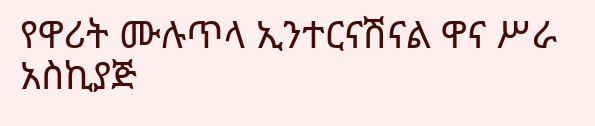የዋሪት ሙሉጥላ ኢንተርናሽናል ዋና ሥራ አስኪያጅ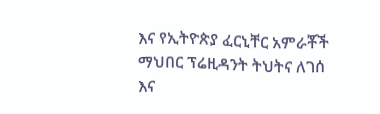እና የኢትዮጵያ ፈርኒቸር አምራቾች ማህበር ፕሬዚዳንት ትህትና ለገሰ እና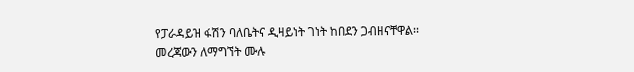የፓራዳይዝ ፋሽን ባለቤትና ዲዛይነት ገነት ከበደን ጋብዘናቸዋል፡፡ መረጃውን ለማግኘት ሙሉ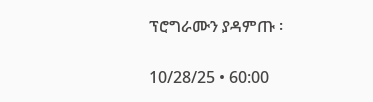ፕሮግራሙን ያዳምጡ ፡

10/28/25 • 60:00